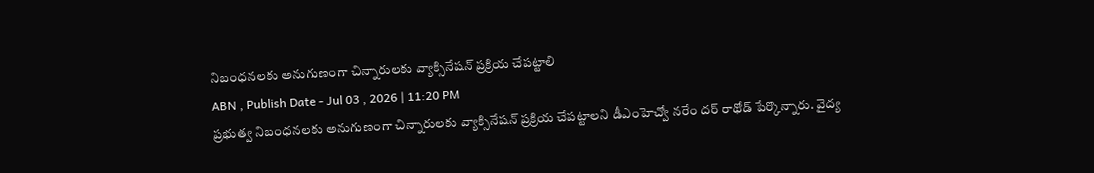నిబంధనలకు అనుగుణంగా చిన్నారులకు వ్యాక్సినేషన్ ప్రక్రియ చేపట్టాలి
ABN , Publish Date - Jul 03 , 2026 | 11:20 PM
ప్రభుత్వ నిబంధనలకు అనుగుణంగా చిన్నారులకు వ్యాక్సినేషన్ ప్రక్రియ చేపట్టాలని డీఎంహెచ్వో నరేం దర్ రాథోడ్ పేర్కొన్నారు. వైద్య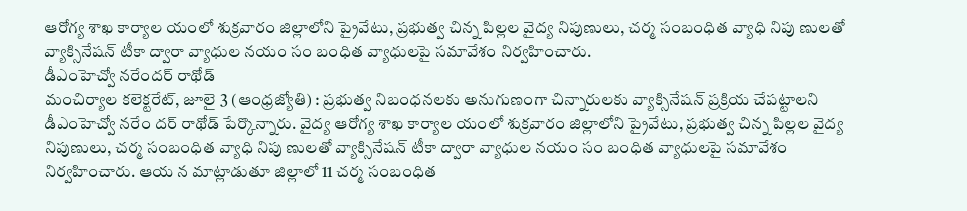ఆరోగ్య శాఖ కార్యాల యంలో శుక్రవారం జిల్లాలోని ప్రైవేటు, ప్రభుత్వ చిన్న పిల్లల వైద్య నిపుణులు, చర్మ సంబంధిత వ్యాధి నిపు ణులతో వ్యాక్సినేషన్ టీకా ద్వారా వ్యాధుల నయం సం బంధిత వ్యాధులపై సమావేశం నిర్వహించారు.
డీఎంహెచ్వో నరేందర్ రాథోడ్
మంచిర్యాల కలెక్టరేట్, జూలై 3 (ఆంధ్రజ్యోతి) : ప్రభుత్వ నిబంధనలకు అనుగుణంగా చిన్నారులకు వ్యాక్సినేషన్ ప్రక్రియ చేపట్టాలని డీఎంహెచ్వో నరేం దర్ రాథోడ్ పేర్కొన్నారు. వైద్య ఆరోగ్య శాఖ కార్యాల యంలో శుక్రవారం జిల్లాలోని ప్రైవేటు, ప్రభుత్వ చిన్న పిల్లల వైద్య నిపుణులు, చర్మ సంబంధిత వ్యాధి నిపు ణులతో వ్యాక్సినేషన్ టీకా ద్వారా వ్యాధుల నయం సం బంధిత వ్యాధులపై సమావేశం నిర్వహించారు. ఆయ న మాట్లాడుతూ జిల్లాలో 11 చర్మ సంబంధిత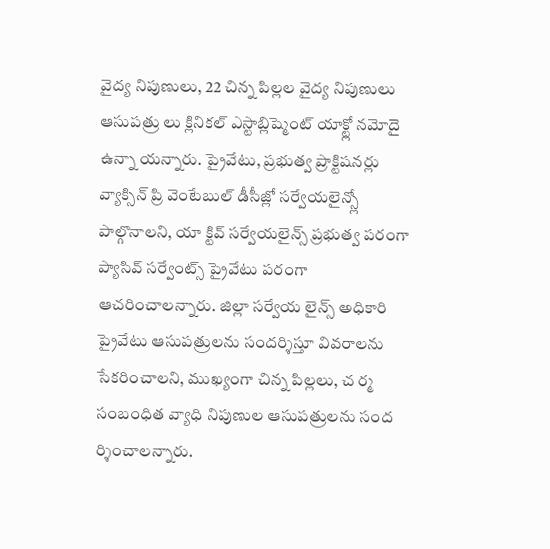వైద్య నిపుణులు, 22 చిన్న పిల్లల వైద్య నిపుణులు ఆసుపత్రు లు క్లినికల్ ఎస్టాబ్లిష్మెంట్ యాక్ట్లో నమోదై ఉన్నా యన్నారు. ప్రైవేటు, ప్రభుత్వ ప్రాక్టిషనర్లు వ్యాక్సిన్ ప్రి వెంటేబుల్ డీసీజ్లో సర్వేయలైన్స్లో పాల్గొనాలని, యా క్టివ్ సర్వేయలైన్స్ ప్రభుత్వ పరంగా ప్యాసివ్ సర్వేంట్స్ ప్రైవేటు పరంగా ఆచరించాలన్నారు. జిల్లా సర్వేయ లైన్స్ అధికారి ప్రైవేటు ఆసుపత్రులను సందర్శిస్తూ వివరాలను సేకరించాలని, ముఖ్యంగా చిన్న పిల్లలు, చ ర్మ సంబంధిత వ్యాధి నిపుణుల ఆసుపత్రులను సంద ర్శించాలన్నారు.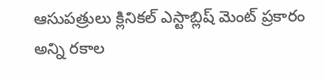ఆసుపత్రులు క్లినికల్ ఎస్టాబ్లిష్ మెంట్ ప్రకారం అన్ని రకాల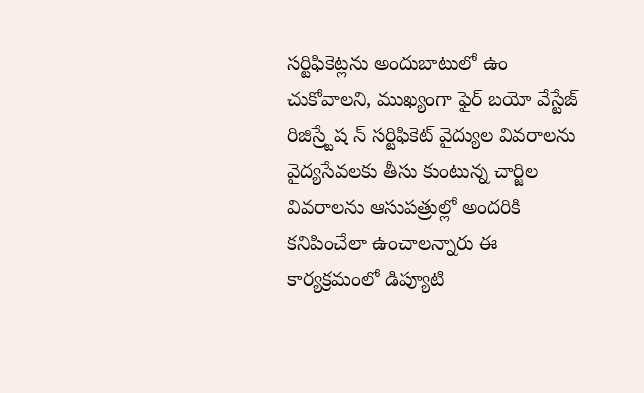సర్టిఫికెట్లను అందుబాటులో ఉం చుకోవాలని, ముఖ్యంగా ఫైర్ బయో వేస్టేజ్ రిజిస్ర్టేష న్ సర్టిఫికెట్ వైద్యుల వివరాలను వైద్యసేవలకు తీసు కుంటున్న చార్జిల వివరాలను ఆసుపత్రుల్లో అందరికి కనిపించేలా ఉంచాలన్నారు ఈ కార్యక్రమంలో డిప్యూటి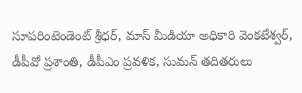సూపరింటెండెంట్ శ్రీధర్, మాస్ మీడియా అధికారి వెంకటేశ్వర్, డీపీవో ప్రశాంతి, డీపీఎం ప్రవళిక, సుమన్ తదితరులు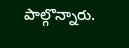పాల్గొన్నారు.